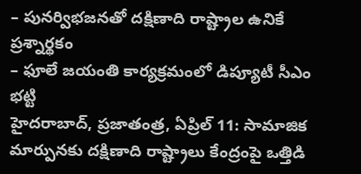– పునర్విభజనతో దక్షిణాది రాష్ట్రాల ఉనికే ప్రశ్నార్థకం
– ఫూలే జయంతి కార్యక్రమంలో డిప్యూటీ సీఎం భట్టి
హైదరాబాద్, ప్రజాతంత్ర, ఏప్రిల్ 11: సామాజిక మార్పునకు దక్షిణాది రాష్ట్రాలు కేంద్రంపై ఒత్తిడి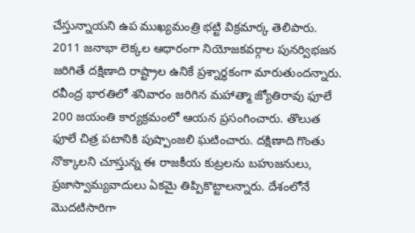చేస్తున్నాయని ఉప ముఖ్యమంత్రి భట్టి విక్రమార్క తెలిపారు. 2011 జనాభా లెక్కల ఆధారంగా నియోజకవర్గాల పునర్విభజన జరిగితే దక్షిణాది రాష్ట్రాల ఉనికే ప్రశ్నార్థకంగా మారుతుందన్నారు. రవీంద్ర భారతిలో శనివారం జరిగిన మహాత్మా జ్యోతిరావు ఫూలే 200 జయంతి కార్యక్రమంలో ఆయన ప్రసంగించారు. తొలుత ఫూలే చిత్ర పటానికి పుష్పాంజలి ఘటించారు. దక్షిణాది గొంతు నొక్కాలని చూస్తున్న ఈ రాజకీయ కుట్రలను బహుజనులు, ప్రజాస్వామ్యవాదులు ఏకమై తిప్పికొట్టాలన్నారు. దేశంలోనే మొదటిసారిగా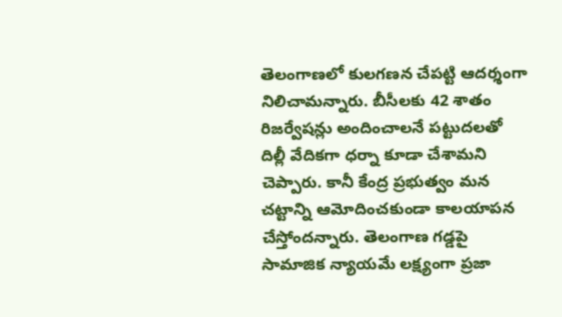తెలంగాణలో కులగణన చేపట్టి ఆదర్శంగా నిలిచామన్నారు. బీసీలకు 42 శాతం రిజర్వేషన్లు అందించాలనే పట్టుదలతో దిల్లీ వేదికగా ధర్నా కూడా చేశామని చెప్పారు. కానీ కేంద్ర ప్రభుత్వం మన చట్టాన్ని ఆమోదించకుండా కాలయాపన చేస్తోందన్నారు. తెలంగాణ గడ్డపై సామాజిక న్యాయమే లక్ష్యంగా ప్రజా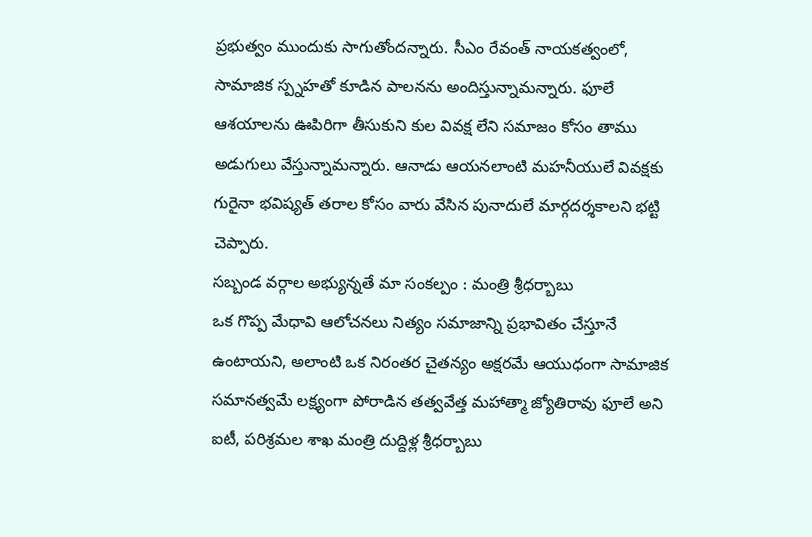ప్రభుత్వం ముందుకు సాగుతోందన్నారు. సీఎం రేవంత్ నాయకత్వంలో, సామాజిక స్ప్నహతో కూడిన పాలనను అందిస్తున్నామన్నారు. ఫూలే ఆశయాలను ఊపిరిగా తీసుకుని కుల వివక్ష లేని సమాజం కోసం తాము అడుగులు వేస్తున్నామన్నారు. ఆనాడు ఆయనలాంటి మహనీయులే వివక్షకు గురైనా భవిష్యత్ తరాల కోసం వారు వేసిన పునాదులే మార్గదర్శకాలని భట్టి చెప్పారు.
సబ్బండ వర్గాల అభ్యున్నతే మా సంకల్పం : మంత్రి శ్రీధర్బాబు
ఒక గొప్ప మేధావి ఆలోచనలు నిత్యం సమాజాన్ని ప్రభావితం చేస్తూనే ఉంటాయని, అలాంటి ఒక నిరంతర చైతన్యం అక్షరమే ఆయుధంగా సామాజిక సమానత్వమే లక్ష్యంగా పోరాడిన తత్వవేత్త మహాత్మా జ్యోతిరావు ఫూలే అని ఐటీ, పరిశ్రమల శాఖ మంత్రి దుద్దిళ్ల శ్రీధర్బాబు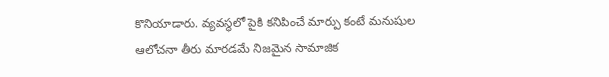కొనియాడారు. వ్యవస్థలో పైకి కనిపించే మార్పు కంటే మనుషుల ఆలోచనా తీరు మారడమే నిజమైన సామాజిక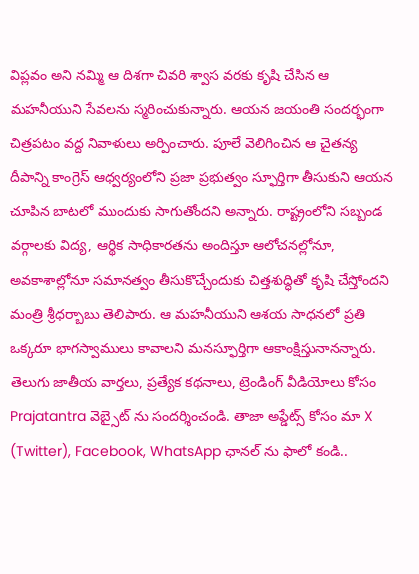విప్లవం అని నమ్మి ఆ దిశగా చివరి శ్వాస వరకు కృషి చేసిన ఆ మహనీయుని సేవలను స్మరించుకున్నారు. ఆయన జయంతి సందర్భంగా చిత్రపటం వద్ద నివాళులు అర్పించారు. పూలే వెలిగించిన ఆ చైతన్య దీపాన్ని కాంగ్రెస్ ఆధ్వర్యంలోని ప్రజా ప్రభుత్వం స్ఫూర్తిగా తీసుకుని ఆయన చూపిన బాటలో ముందుకు సాగుతోందని అన్నారు. రాష్ట్రంలోని సబ్బండ వర్గాలకు విద్య, ఆర్థిక సాధికారతను అందిస్తూ ఆలోచనల్లోనూ, అవకాశాల్లోనూ సమానత్వం తీసుకొచ్చేందుకు చిత్తశుద్ధితో కృషి చేస్తోందని మంత్రి శ్రీధర్బాబు తెలిపారు. ఆ మహనీయుని ఆశయ సాధనలో ప్రతి ఒక్కరూ భాగస్వాములు కావాలని మనస్ఫూర్తిగా ఆకాంక్షిస్తునానన్నారు.
తెలుగు జాతీయ వార్తలు, ప్రత్యేక కథనాలు, ట్రెండింగ్ వీడియోలు కోసం Prajatantra వెబ్సైట్ ను సందర్శించండి. తాజా అప్డేట్స్ కోసం మా X (Twitter), Facebook, WhatsApp ఛానల్ ను ఫాలో కండి..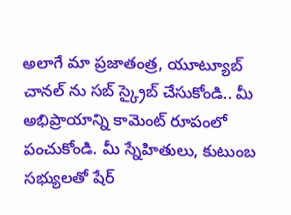అలాగే మా ప్రజాతంత్ర, యూట్యూబ్ చానల్ ను సబ్ స్క్రైబ్ చేసుకోండి.. మీ అభిప్రాయాన్ని కామెంట్ రూపంలో పంచుకోండి. మీ స్నేహితులు, కుటుంబ సభ్యులతో షేర్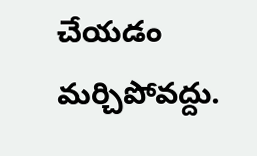చేయడం మర్చిపోవద్దు.